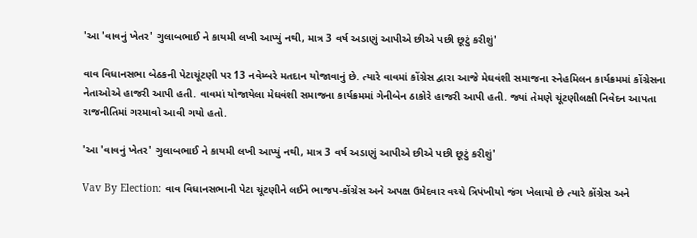'આ 'વાવનું ખેતર' ગુલાબભાઈ ને કાયમી લખી આપ્યું નથી, માત્ર 3 વર્ષ અડાણું આપીએ છીએ પછી છૂટું કરીશું'

વાવ વિધાનસભા બેઠકની પેટાચૂંટણી પર 13 નવેમ્બરે મતદાન યોજાવાનું છે. ત્યારે વાવમાં કોંગ્રેસ દ્વારા આજે મેઘવંશી સમાજના સ્નેહમિલન કાર્યક્રમમાં કોંગ્રેસના નેતાઓએ હાજરી આપી હતી. વાવમાં યોજાયેલા મેઘવંશી સમાજના કાર્યક્રમમાં ગેનીબેન ઠાકોરે હાજરી આપી હતી. જ્યાં તેમણે ચૂંટણીલક્ષી નિવેદન આપતા રાજનીતિમાં ગરમાવો આવી ગયો હતો.

'આ 'વાવનું ખેતર' ગુલાબભાઈ ને કાયમી લખી આપ્યું નથી, માત્ર 3 વર્ષ અડાણું આપીએ છીએ પછી છૂટું કરીશું'

Vav By Election: વાવ વિધાનસભાની પેટા ચૂંટણીને લઈને ભાજપ-કોંગ્રેસ અને અપક્ષ ઉમેદવાર વચ્ચે ત્રિપંખીયો જંગ ખેલાયો છે ત્યારે કોંગ્રેસ અને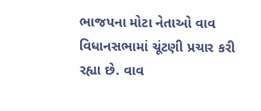ભાજપના મોટા નેતાઓ વાવ વિધાનસભામાં ચૂંટણી પ્રચાર કરી રહ્યા છે. વાવ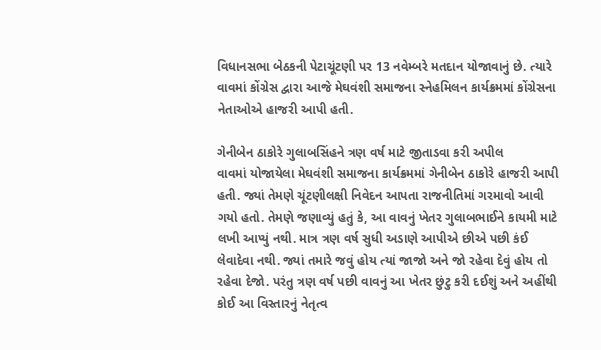વિધાનસભા બેઠકની પેટાચૂંટણી પર 13 નવેમ્બરે મતદાન યોજાવાનું છે. ત્યારે વાવમાં કોંગ્રેસ દ્વારા આજે મેઘવંશી સમાજના સ્નેહમિલન કાર્યક્રમમાં કોંગ્રેસના નેતાઓએ હાજરી આપી હતી.

ગેનીબેન ઠાકોરે ગુલાબસિંહને ત્રણ વર્ષ માટે જીતાડવા કરી અપીલ
વાવમાં યોજાયેલા મેઘવંશી સમાજના કાર્યક્રમમાં ગેનીબેન ઠાકોરે હાજરી આપી હતી. જ્યાં તેમણે ચૂંટણીલક્ષી નિવેદન આપતા રાજનીતિમાં ગરમાવો આવી ગયો હતો. તેમણે જણાવ્યું હતું કે, આ વાવનું ખેતર ગુલાબભાઈને કાયમી માટે લખી આપ્યું નથી. માત્ર ત્રણ વર્ષ સુધી અડાણે આપીએ છીએ પછી કંઈ લેવાદેવા નથી. જ્યાં તમારે જવું હોય ત્યાં જાજો અને જો રહેવા દેવું હોય તો રહેવા દેજો. પરંતુ ત્રણ વર્ષ પછી વાવનું આ ખેતર છુંટુ કરી દઈશું અને અહીંથી કોઈ આ વિસ્તારનું નેતૃત્વ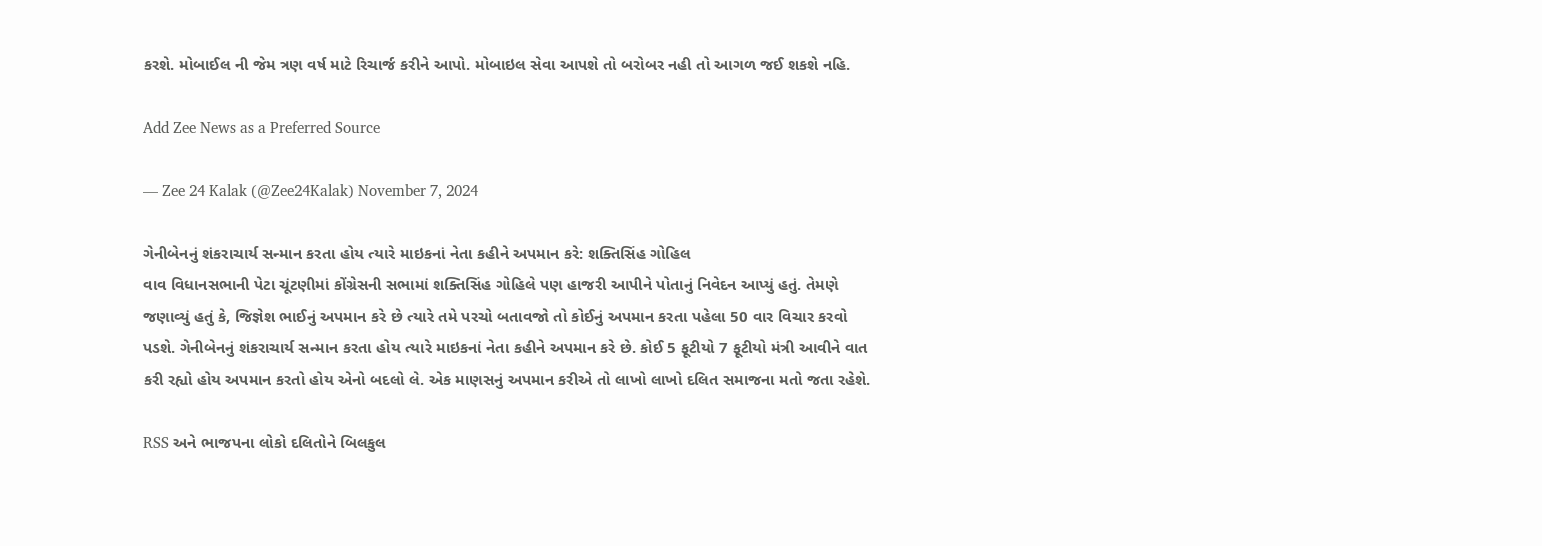કરશે. મોબાઈલ ની જેમ ત્રણ વર્ષ માટે રિચાર્જ કરીને આપો. મોબાઇલ સેવા આપશે તો બરોબર નહી તો આગળ જઈ શકશે નહિ.

Add Zee News as a Preferred Source

— Zee 24 Kalak (@Zee24Kalak) November 7, 2024

ગેનીબેનનું શંકરાચાર્ય સન્માન કરતા હોય ત્યારે માઇકનાં નેતા કહીને અપમાન કરે: શક્તિસિંહ ગોહિલ
વાવ વિધાનસભાની પેટા ચૂંટણીમાં કોંગ્રેસની સભામાં શક્તિસિંહ ગોહિલે પણ હાજરી આપીને પોતાનું નિવેદન આપ્યું હતું. તેમણે જણાવ્યું હતું કે, જિજ્ઞેશ ભાઈનું અપમાન કરે છે ત્યારે તમે પરચો બતાવજો તો કોઈનું અપમાન કરતા પહેલા 50 વાર વિચાર કરવો પડશે. ગેનીબેનનું શંકરાચાર્ય સન્માન કરતા હોય ત્યારે માઇકનાં નેતા કહીને અપમાન કરે છે. કોઈ 5 ફૂટીયો 7 ફૂટીયો મંત્રી આવીને વાત કરી રહ્યો હોય અપમાન કરતો હોય એનો બદલો લે. એક માણસનું અપમાન કરીએ તો લાખો લાખો દલિત સમાજના મતો જતા રહેશે.

RSS અને ભાજપના લોકો દલિતોને બિલકુલ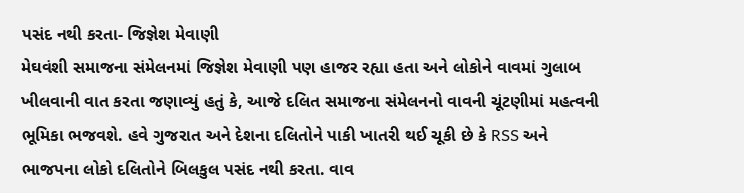પસંદ નથી કરતા- જિજ્ઞેશ મેવાણી
મેઘવંશી સમાજના સંમેલનમાં જિજ્ઞેશ મેવાણી પણ હાજર રહ્યા હતા અને લોકોને વાવમાં ગુલાબ ખીલવાની વાત કરતા જણાવ્યું હતું કે, આજે દલિત સમાજના સંમેલનનો વાવની ચૂંટણીમાં મહત્વની ભૂમિકા ભજવશે. હવે ગુજરાત અને દેશના દલિતોને પાકી ખાતરી થઈ ચૂકી છે કે RSS અને ભાજપના લોકો દલિતોને બિલકુલ પસંદ નથી કરતા. વાવ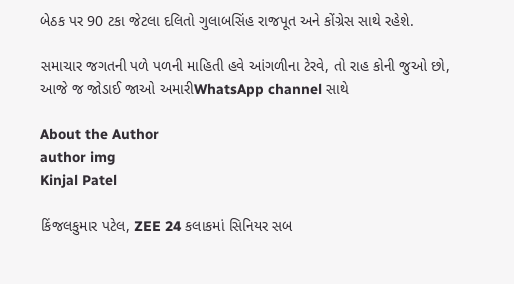બેઠક પર 90 ટકા જેટલા દલિતો ગુલાબસિંહ રાજપૂત અને કોંગ્રેસ સાથે રહેશે.

સમાચાર જગતની પળે પળની માહિતી હવે આંગળીના ટેરવે, તો રાહ કોની જુઓ છો, આજે જ જોડાઈ જાઓ અમારીWhatsApp channel સાથે

About the Author
author img
Kinjal Patel

કિંજલકુમાર પટેલ, ZEE 24 કલાકમાં સિનિયર સબ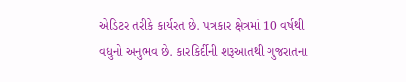એડિટર તરીકે કાર્યરત છે. પત્રકાર ક્ષેત્રમાં 10 વર્ષથી વધુનો અનુભવ છે. કારકિર્દીની શરૂઆતથી ગુજરાતના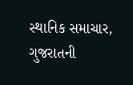સ્થાનિક સમાચાર, ગુજરાતની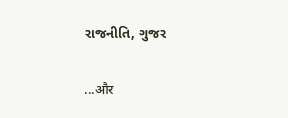રાજનીતિ, ગુજર

...और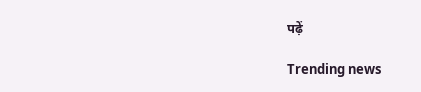पढ़ें

Trending news